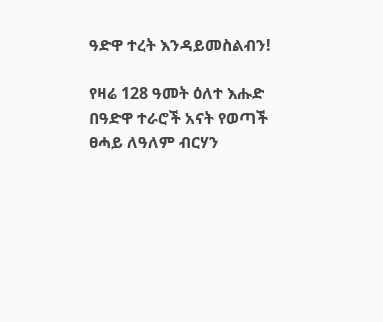ዓድዋ ተረት እንዳይመስልብን!

የዛሬ 128 ዓመት ዕለተ እሑድ በዓድዋ ተራሮች አናት የወጣች ፀሓይ ለዓለም ብርሃን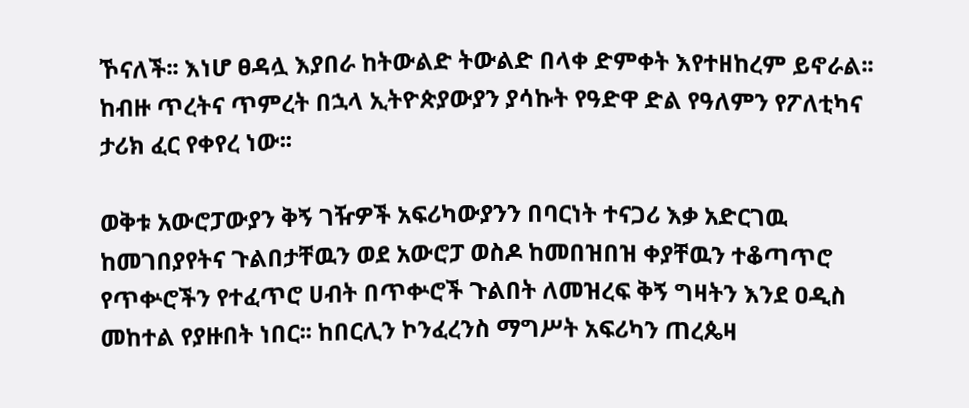ኾናለች፡፡ እነሆ ፀዳሏ እያበራ ከትውልድ ትውልድ በላቀ ድምቀት እየተዘከረም ይኖራል፡፡ ከብዙ ጥረትና ጥምረት በኋላ ኢትዮጵያውያን ያሳኩት የዓድዋ ድል የዓለምን የፖለቲካና ታሪክ ፈር የቀየረ ነው፡፡

ወቅቱ አውሮፓውያን ቅኝ ገዥዎች አፍሪካውያንን በባርነት ተናጋሪ እቃ አድርገዉ ከመገበያየትና ጉልበታቸዉን ወደ አውሮፓ ወስዶ ከመበዝበዝ ቀያቸዉን ተቆጣጥሮ የጥቍሮችን የተፈጥሮ ሀብት በጥቍሮች ጉልበት ለመዝረፍ ቅኝ ግዛትን እንደ ዐዲስ መከተል የያዙበት ነበር፡፡ ከበርሊን ኮንፈረንስ ማግሥት አፍሪካን ጠረጴዛ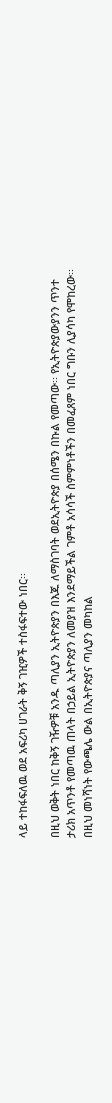ላይ ተከፋፍለዉ ወደ አፍሪካ ሀገራት ቅኝ ገዢዎች ተስፋፍተው ነበር፡፡

በዚህ ወቅት ነበር ከቅኝ ገዥዎቹ አንዱ ጣሊያን ኢትዮጵያን በእጁ ለማስገባት ወደኢትዮጵያ በሰሜን በኩል የመጣው፡፡ የኢትዮጵያውያንን ጥንተ ታሪክ አጥንቶ የመጣዉ ጠላት በኃይል ኢትዮጵያን ለመያዝ እንደማይችል ገምቶ አሳሳች ስምምነቶችን በመፈጸም ነበር ግቡን ሊያሳካ የሞከረው፡፡ በዚህ መነሻነት የውጫሌ ውል በኢትዮጵያና ጣሊያን መካከል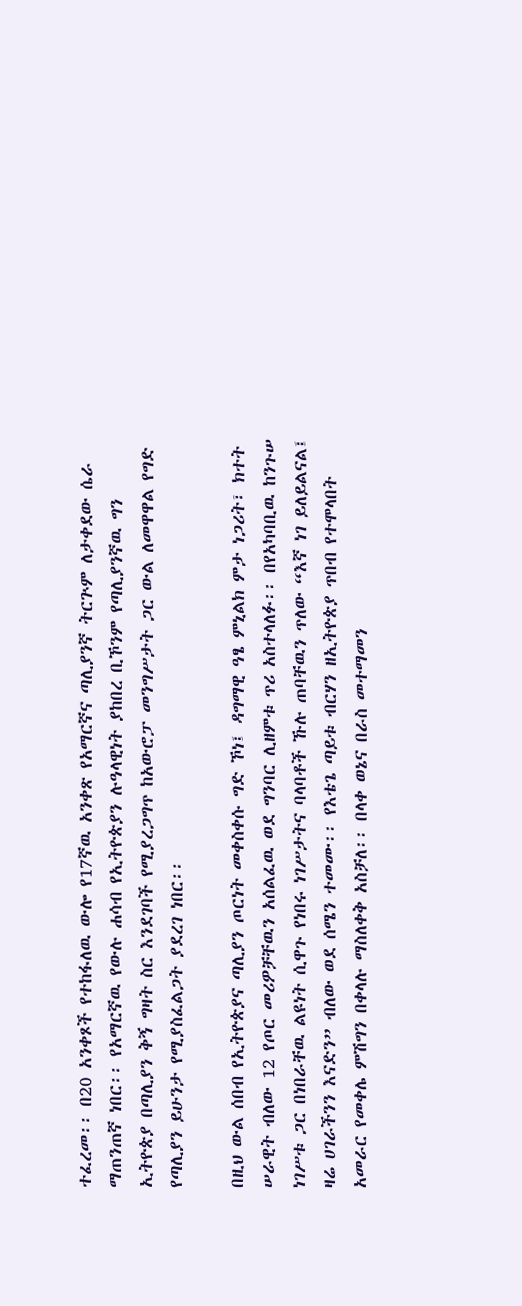ተፈረመ፡፡ በ20 አንቀጾች የተከፋለዉ ውሎ የ17ኛዉ አንቀጽ የአማርኛና ጣሊያንኛ ትርጕም ለታቀደው ሴራ ማጠንጠኛ ነበር፡፡ የአማርኛዉ የውሉ ሐሳብ የኢትዮጵያን ሉዓላዊነት ያከበረ ቢኾንም የጣሊያንኛዉ ግን ኢትዮጵያ በጣሊያን ቅኝ ግዛት ስር እንደገባች የሚያረጋግጥ ከአውሮፓ መንግሥታት ጋር ውል ለመዋዋል የግድ የጣሊያን ይሁንታ የሚያስፈልጋት ያደረገ ነበር፡፡

በዚህ ውል ሰበብ የኢትዮጵያና ጣሊያን ጦርነት መቀስቀሱ ግድ ኾነ፤ ዳግማዊ ዓፄ ምኒልክ ምታ ነጋሪት፣ ክተት ሠራዊት ብለው 12 የጦር መሪዎቻቸዉን አሰልፈዉ ወደ ግንባር ሊዘምቱ ጥሪ አስተላለፉ፡፡ በየአካባቢዉ ከንጉሠ ነገሥቱ ጋር በነበራቸዉ ልዩነት ሲዋጉ የነበሩ ነገሥታትና ባላባቶች ኹሉ ጠባቸዉን ጥለው “እኛ ነገ ይለይልናል፤ ዛሬ ሀገራችንን እናድን” ብለው ወደ ሰሜን ተመሙ፡፡ የእቴጌ ጣይቱ ብርሃን ዘኢትዮጵያ ጥበብ የተሞላበት አመራር የመቀሌ ምሽግን በቀላሉ ማስለቀቅ አስቻለ፡፡ በላቀ ወኔና በራስ መተማመን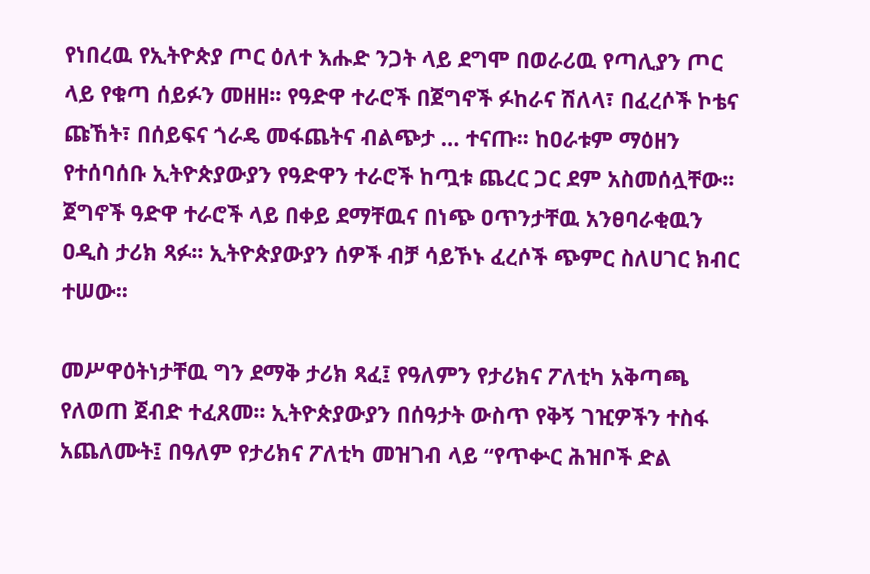የነበረዉ የኢትዮጵያ ጦር ዕለተ እሑድ ንጋት ላይ ደግሞ በወራሪዉ የጣሊያን ጦር ላይ የቁጣ ሰይፉን መዘዘ፡፡ የዓድዋ ተራሮች በጀግኖች ፉከራና ሽለላ፣ በፈረሶች ኮቴና ጩኸት፣ በሰይፍና ጎራዴ መፋጨትና ብልጭታ … ተናጡ፡፡ ከዐራቱም ማዕዘን የተሰባሰቡ ኢትዮጵያውያን የዓድዋን ተራሮች ከጧቱ ጨረር ጋር ደም አስመሰሏቸው፡፡ ጀግኖች ዓድዋ ተራሮች ላይ በቀይ ደማቸዉና በነጭ ዐጥንታቸዉ አንፀባራቂዉን ዐዲስ ታሪክ ጻፉ፡፡ ኢትዮጵያውያን ሰዎች ብቻ ሳይኾኑ ፈረሶች ጭምር ስለሀገር ክብር ተሠው፡፡

መሥዋዕትነታቸዉ ግን ደማቅ ታሪክ ጻፈ፤ የዓለምን የታሪክና ፖለቲካ አቅጣጫ የለወጠ ጀብድ ተፈጸመ፡፡ ኢትዮጵያውያን በሰዓታት ውስጥ የቅኝ ገዢዎችን ተስፋ አጨለሙት፤ በዓለም የታሪክና ፖለቲካ መዝገብ ላይ “የጥቍር ሕዝቦች ድል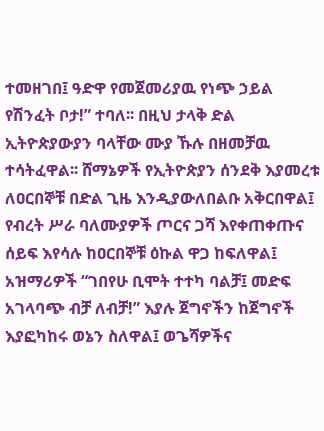ተመዘገበ፤ ዓድዋ የመጀመሪያዉ የነጭ ኃይል የሽንፈት ቦታ!” ተባለ፡፡ በዚህ ታላቅ ድል ኢትዮጵያውያን ባላቸው ሙያ ኹሉ በዘመቻዉ ተሳትፈዋል፡፡ ሸማኔዎች የኢትዮጵያን ሰንደቅ እያመረቱ ለዐርበኞቹ በድል ጊዜ እንዲያውለበልቡ አቅርበዋል፤ የብረት ሥራ ባለሙያዎች ጦርና ጋሻ እየቀጠቀጡና ሰይፍ እየሳሉ ከዐርበኞቹ ዕኩል ዋጋ ከፍለዋል፤ አዝማሪዎች “ገበየሁ ቢሞት ተተካ ባልቻ፤ መድፍ አገላባጭ ብቻ ለብቻ!” እያሉ ጀግኖችን ከጀግኖች እያፎካከሩ ወኔን ስለዋል፤ ወጌሻዎችና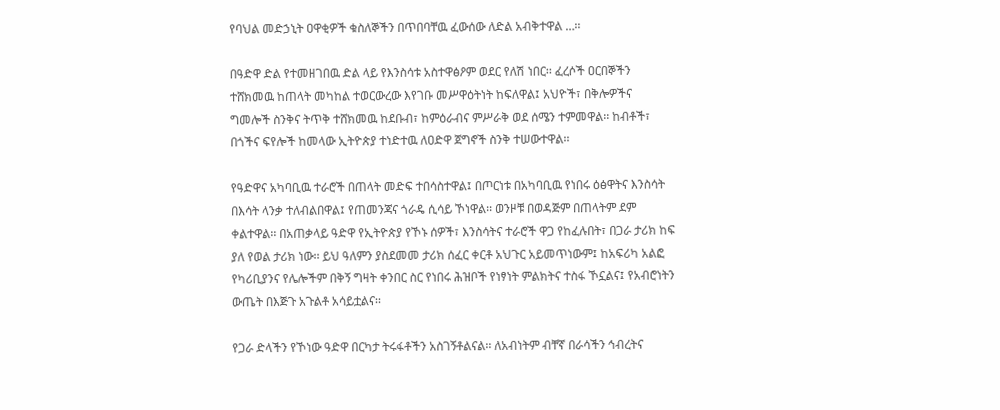የባህል መድኃኒት ዐዋቂዎች ቁስለኞችን በጥበባቸዉ ፈውሰው ለድል አብቅተዋል …፡፡

በዓድዋ ድል የተመዘገበዉ ድል ላይ የእንስሳቱ አስተዋፅዖም ወደር የለሽ ነበር፡፡ ፈረሶች ዐርበኞችን ተሸክመዉ ከጠላት መካከል ተወርውረው እየገቡ መሥዋዕትነት ከፍለዋል፤ አህዮች፣ በቅሎዎችና ግመሎች ስንቅና ትጥቅ ተሸክመዉ ከደቡብ፣ ከምዕራብና ምሥራቅ ወደ ሰሜን ተምመዋል፡፡ ከብቶች፣ በጎችና ፍየሎች ከመላው ኢትዮጵያ ተነድተዉ ለዐድዋ ጀግኖች ስንቅ ተሠውተዋል፡፡

የዓድዋና አካባቢዉ ተራሮች በጠላት መድፍ ተበሳስተዋል፤ በጦርነቱ በአካባቢዉ የነበሩ ዕፅዋትና እንስሳት በእሳት ላንቃ ተለብልበዋል፤ የጠመንጃና ጎራዴ ሲሳይ ኾነዋል፡፡ ወንዞቹ በወዳጅም በጠላትም ደም ቀልተዋል፡፡ በአጠቃላይ ዓድዋ የኢትዮጵያ የኾኑ ሰዎች፣ እንስሳትና ተራሮች ዋጋ የከፈሉበት፣ በጋራ ታሪክ ከፍ ያለ የወል ታሪክ ነው፡፡ ይህ ዓለምን ያስደመመ ታሪክ ሰፈር ቀርቶ አህጉር አይመጥነውም፤ ከአፍሪካ አልፎ የካሪቢያንና የሌሎችም በቅኝ ግዛት ቀንበር ስር የነበሩ ሕዝቦች የነፃነት ምልክትና ተስፋ ኾኗልና፤ የአብሮነትን ውጤት በእጅጉ አጉልቶ አሳይቷልና፡፡

የጋራ ድላችን የኾነው ዓድዋ በርካታ ትሩፋቶችን አስገኝቶልናል፡፡ ለአብነትም ብቸኛ በራሳችን ኅብረትና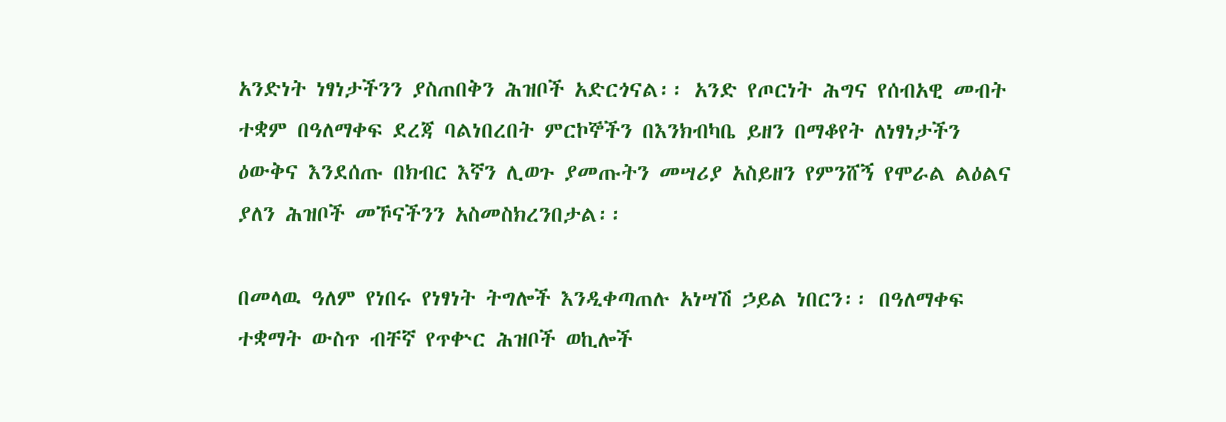አንድነት ነፃነታችንን ያስጠበቅን ሕዝቦች አድርጎናል፡፡ አንድ የጦርነት ሕግና የሰብአዊ መብት ተቋም በዓለማቀፍ ደረጃ ባልነበረበት ምርኮኞችን በእንክብካቤ ይዘን በማቆየት ለነፃነታችን ዕውቅና እንደሰጡ በክብር እኛን ሊወጉ ያመጡትን መሣሪያ አስይዘን የምንሸኝ የሞራል ልዕልና ያለን ሕዝቦች መኾናችንን አስመስክረንበታል፡፡

በመላዉ ዓለም የነበሩ የነፃነት ትግሎች እንዲቀጣጠሉ አነሣሽ ኃይል ነበርን፡፡ በዓለማቀፍ ተቋማት ውስጥ ብቸኛ የጥቍር ሕዝቦች ወኪሎች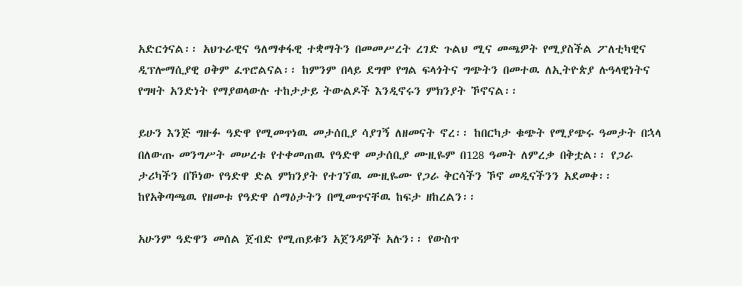አድርጎናል፡፡ አህጉራዊና ዓለማቀፋዊ ተቋማትን በመመሥረት ረገድ ጉልህ ሚና መጫዎት የሚያስችል ፖለቲካዊና ዲፕሎማሲያዊ ዐቅም ፈጥሮልናል፡፡ ከምንም በላይ ደግሞ የግል ፍላጎትና ግጭትን በመተዉ ለኢትዮጵያ ሉዓላዊነትና የግዛት አንድነት የማያወላውሉ ተከታታይ ትውልዶች እንዲኖሩን ምክንያት ኾኖናል፡፡

ይሁን እንጅ ግዙፉ ዓድዋ የሚመጥነዉ መታሰቢያ ሳያገኝ ለዘመናት ኖረ፡፡ ከበርካታ ቁጭት የሚያጭሩ ዓመታት በኋላ በለውጡ መንግሥት መሠረቱ የተቀመጠዉ የዓድዋ መታሰቢያ ሙዚዬም በ128 ዓመት ለምረቃ በቅቷል፡፡ የጋራ ታሪካችን በኾነው የዓድዋ ድል ምክንያት የተገኘዉ ሙዚዬሙ የጋራ ቅርሳችን ኾኖ መዲናችንን አደመቀ፡፡ ከየአቅጣጫዉ የዘመቱ የዓድዋ ሰማዕታትን በሚመጥናቸዉ ከፍታ ዘከረልን፡፡

አሁንም ዓድዋን መሰል ጀብድ የሚጠይቁን አጀንዳዎች አሉን፡፡ የውስጥ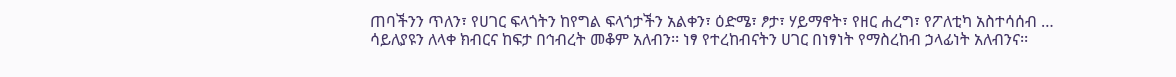ጠባችንን ጥለን፣ የሀገር ፍላጎትን ከየግል ፍላጎታችን አልቀን፣ ዕድሜ፣ ፆታ፣ ሃይማኖት፣ የዘር ሐረግ፣ የፖለቲካ አስተሳሰብ … ሳይለያዩን ለላቀ ክብርና ከፍታ በኅብረት መቆም አለብን፡፡ ነፃ የተረከብናትን ሀገር በነፃነት የማስረከብ ኃላፊነት አለብንና፡፡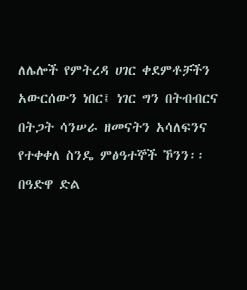ለሌሎች የምትረዳ ሀገር ቀደምቶቻችን አውርሰውን ነበር፤ ነገር ግን በትብብርና በትጋት ሳንሠራ ዘመናትን አሳለፍንና የተቀቀለ ስንዴ ምፅዓተኞች ኾንን፡፡ በዓድዋ ድል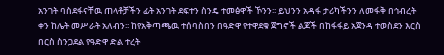አንገት ባስደፋናቸዉ ጠላቶቻችን ፊት አንገት ደፍተን ስንዴ ተመፅዋች ኾንን፡፡ ይህንን አዳፋ ታሪካችንን ለመፋቅ በኅብረት ቀን ከሌት መሥራት አለብን፡፡ ከየአቅጣጫዉ ተሰባስበን በዓድዋ የተዋደቁ ጀግኖች ልጆች በከፋፋይ አጀንዳ ተወስደን እርስ በርስ ስንጋደል የዓድዋ ድል ተረት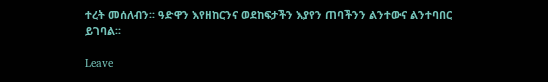ተረት መሰለብን፡፡ ዓድዋን እየዘከርንና ወደከፍታችን እያየን ጠባችንን ልንተውና ልንተባበር ይገባል፡፡

Leave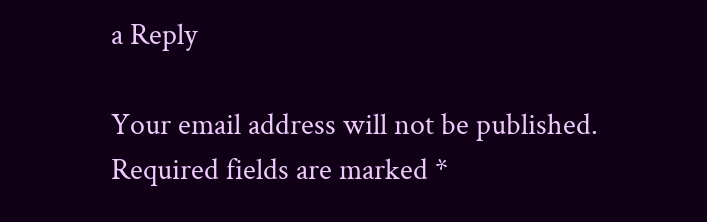a Reply

Your email address will not be published. Required fields are marked *